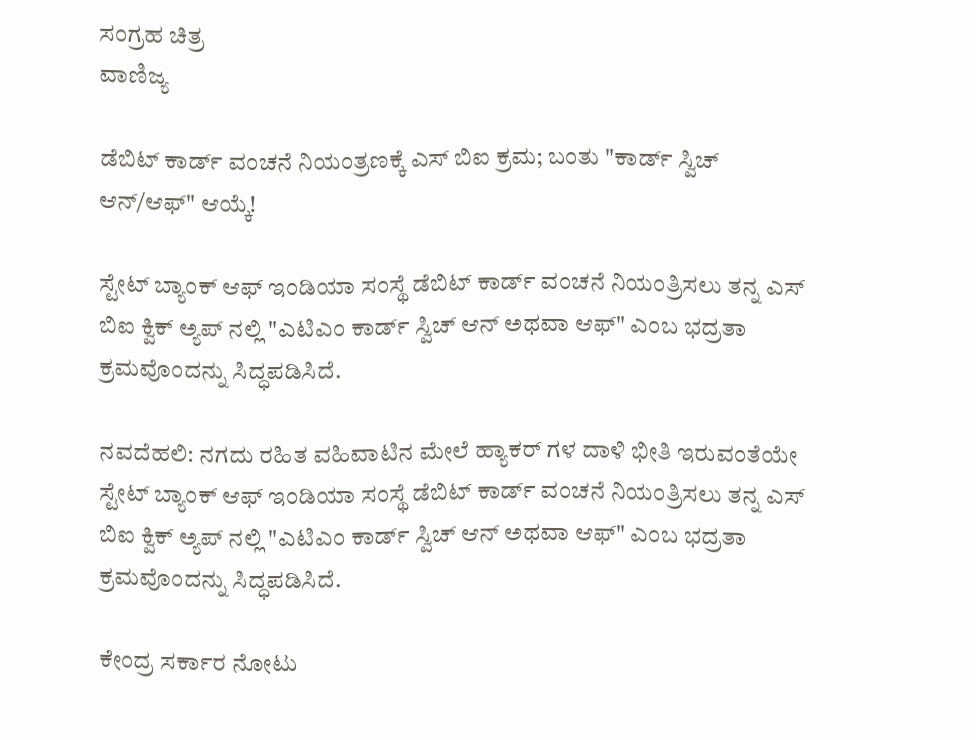ಸಂಗ್ರಹ ಚಿತ್ರ
ವಾಣಿಜ್ಯ

ಡೆಬಿಟ್ ಕಾರ್ಡ್ ವಂಚನೆ ನಿಯಂತ್ರಣಕ್ಕೆ ಎಸ್ ಬಿಐ ಕ್ರಮ; ಬಂತು "ಕಾರ್ಡ್ ಸ್ವಿಚ್ ಆನ್/ಆಫ್" ಆಯ್ಕೆ!

ಸ್ಟೇಟ್ ಬ್ಯಾಂಕ್ ಆಫ್ ಇಂಡಿಯಾ ಸಂಸ್ಥೆ ಡೆಬಿಟ್ ಕಾರ್ಡ್ ವಂಚನೆ ನಿಯಂತ್ರಿಸಲು ತನ್ನ ಎಸ್ ಬಿಐ ಕ್ವಿಕ್ ಅ್ಯಪ್ ನಲ್ಲಿ "ಎಟಿಎಂ ಕಾರ್ಡ್ ಸ್ವಿಚ್ ಆನ್ ಅಥವಾ ಆಫ್" ಎಂಬ ಭದ್ರತಾ ಕ್ರಮವೊಂದನ್ನು ಸಿದ್ಧಪಡಿಸಿದೆ.

ನವದೆಹಲಿ: ನಗದು ರಹಿತ ವಹಿವಾಟಿನ ಮೇಲೆ ಹ್ಯಾಕರ್ ಗಳ ದಾಳಿ ಭೀತಿ ಇರುವಂತೆಯೇ ಸ್ಟೇಟ್ ಬ್ಯಾಂಕ್ ಆಫ್ ಇಂಡಿಯಾ ಸಂಸ್ಥೆ ಡೆಬಿಟ್ ಕಾರ್ಡ್ ವಂಚನೆ ನಿಯಂತ್ರಿಸಲು ತನ್ನ ಎಸ್ ಬಿಐ ಕ್ವಿಕ್ ಅ್ಯಪ್ ನಲ್ಲಿ "ಎಟಿಎಂ ಕಾರ್ಡ್ ಸ್ವಿಚ್ ಆನ್ ಅಥವಾ ಆಫ್" ಎಂಬ ಭದ್ರತಾ ಕ್ರಮವೊಂದನ್ನು ಸಿದ್ಧಪಡಿಸಿದೆ.

ಕೇಂದ್ರ ಸರ್ಕಾರ ನೋಟು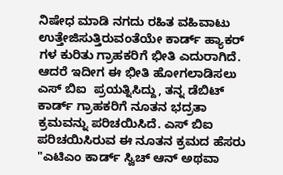ನಿಷೇಧ ಮಾಡಿ ನಗದು ರಹಿತ ವಹಿವಾಟು ಉತ್ತೇಜಿಸುತ್ತಿರುವಂತೆಯೇ ಕಾರ್ಡ್ ಹ್ಯಾಕರ್ ಗಳ ಕುರಿತು ಗ್ರಾಹಕರಿಗೆ ಭೀತಿ ಎದುರಾಗಿದೆ. ಆದರೆ ಇದೀಗ ಈ ಭೀತಿ ಹೋಗಲಾಡಿಸಲು ಎಸ್ ಬಿಐ  ಪ್ರಯತ್ನಿಸಿದ್ದು, ತನ್ನ ಡೆಬಿಟ್ ಕಾರ್ಡ್ ಗ್ರಾಹಕರಿಗೆ ನೂತನ ಭದ್ರತಾ ಕ್ರಮವನ್ನು ಪರಿಚಯಿಸಿದೆ. ಎಸ್ ಬಿಐ ಪರಿಚಯಿಸಿರುವ ಈ ನೂತನ ಕ್ರಮದ ಹೆಸರು "ಎಟಿಎಂ ಕಾರ್ಡ್ ಸ್ವಿಚ್ ಆನ್ ಅಥವಾ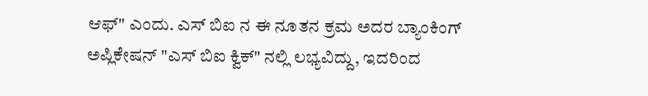ಆಫ್" ಎಂದು. ಎಸ್ ಬಿಐ ನ ಈ ನೂತನ ಕ್ರಮ ಅದರ ಬ್ಯಾಂಕಿಂಗ್ ಅಪ್ಲಿಕೇಷನ್ "ಎಸ್ ಬಿಐ ಕ್ವಿಕ್" ನಲ್ಲಿ ಲಭ್ಯವಿದ್ದು, ಇದರಿಂದ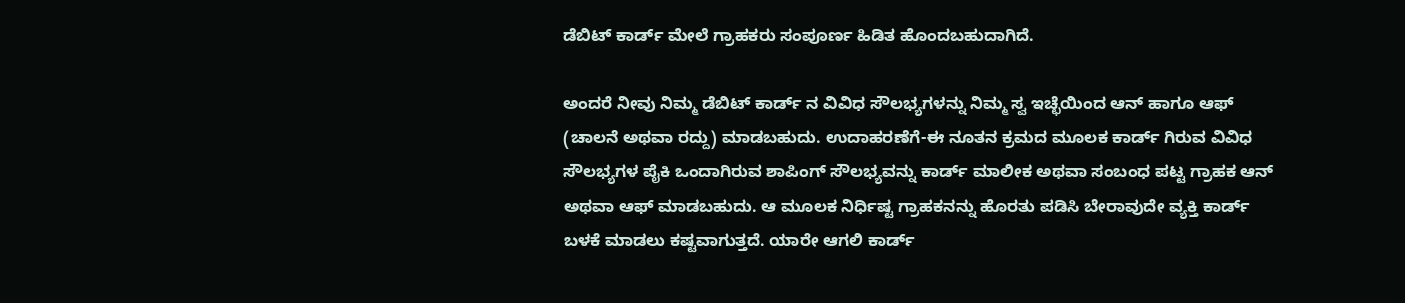ಡೆಬಿಟ್ ಕಾರ್ಡ್ ಮೇಲೆ ಗ್ರಾಹಕರು ಸಂಪೂರ್ಣ ಹಿಡಿತ ಹೊಂದಬಹುದಾಗಿದೆ.

ಅಂದರೆ ನೀವು ನಿಮ್ಮ ಡೆಬಿಟ್ ಕಾರ್ಡ್ ನ ವಿವಿಧ ಸೌಲಭ್ಯಗಳನ್ನು ನಿಮ್ಮ ಸ್ವ ಇಚ್ಛೆಯಿಂದ ಆನ್ ಹಾಗೂ ಆಫ್ (ಚಾಲನೆ ಅಥವಾ ರದ್ದು) ಮಾಡಬಹುದು. ಉದಾಹರಣೆಗೆ-ಈ ನೂತನ ಕ್ರಮದ ಮೂಲಕ ಕಾರ್ಡ್ ಗಿರುವ ವಿವಿಧ  ಸೌಲಭ್ಯಗಳ ಪೈಕಿ ಒಂದಾಗಿರುವ ಶಾಪಿಂಗ್ ಸೌಲಭ್ಯವನ್ನು ಕಾರ್ಡ್ ಮಾಲೀಕ ಅಥವಾ ಸಂಬಂಧ ಪಟ್ಟ ಗ್ರಾಹಕ ಆನ್ ಅಥವಾ ಆಫ್ ಮಾಡಬಹುದು. ಆ ಮೂಲಕ ನಿರ್ಧಿಷ್ಟ ಗ್ರಾಹಕನನ್ನು ಹೊರತು ಪಡಿಸಿ ಬೇರಾವುದೇ ವ್ಯಕ್ತಿ ಕಾರ್ಡ್  ಬಳಕೆ ಮಾಡಲು ಕಷ್ಟವಾಗುತ್ತದೆ. ಯಾರೇ ಆಗಲಿ ಕಾರ್ಡ್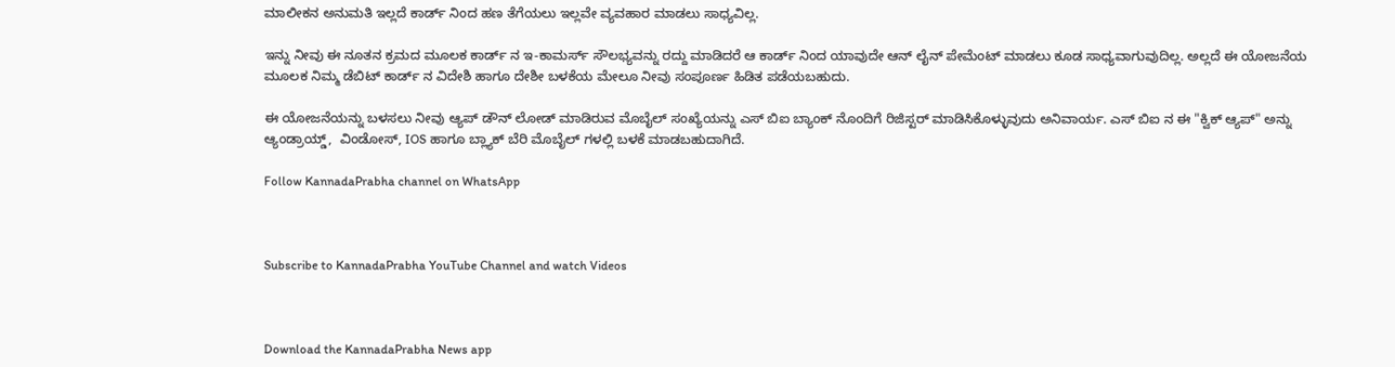ಮಾಲೀಕನ ಅನುಮತಿ ಇಲ್ಲದೆ ಕಾರ್ಡ್ ನಿಂದ ಹಣ ತೆಗೆಯಲು ಇಲ್ಲವೇ ವ್ಯವಹಾರ ಮಾಡಲು ಸಾಧ್ಯವಿಲ್ಲ.

ಇನ್ನು ನೀವು ಈ ನೂತನ ಕ್ರಮದ ಮೂಲಕ ಕಾರ್ಡ್ ನ ಇ-ಕಾಮರ್ಸ್ ಸೌಲಭ್ಯವನ್ನು ರದ್ದು ಮಾಡಿದರೆ ಆ ಕಾರ್ಡ್ ನಿಂದ ಯಾವುದೇ ಆನ್ ಲೈನ್ ಪೇಮೆಂಟ್ ಮಾಡಲು ಕೂಡ ಸಾಧ್ಯವಾಗುವುದಿಲ್ಲ. ಅಲ್ಲದೆ ಈ ಯೋಜನೆಯ  ಮೂಲಕ ನಿಮ್ಮ ಡೆಬಿಟ್ ಕಾರ್ಡ್ ನ ವಿದೇಶಿ ಹಾಗೂ ದೇಶೀ ಬಳಕೆಯ ಮೇಲೂ ನೀವು ಸಂಪೂರ್ಣ ಹಿಡಿತ ಪಡೆಯಬಹುದು.

ಈ ಯೋಜನೆಯನ್ನು ಬಳಸಲು ನೀವು ಆ್ಯಪ್ ಡೌನ್ ಲೋಡ್ ಮಾಡಿರುವ ಮೊಬೈಲ್ ಸಂಖ್ಯೆಯನ್ನು ಎಸ್ ಬಿಐ ಬ್ಯಾಂಕ್ ನೊಂದಿಗೆ ರಿಜಿಸ್ಟರ್ ಮಾಡಿಸಿಕೊಳ್ಳುವುದು ಅನಿವಾರ್ಯ. ಎಸ್ ಬಿಐ ನ ಈ "ಕ್ವಿಕ್ ಆ್ಯಪ್" ಅನ್ನು ಆ್ಯಂಡ್ರಾಯ್ಡ್,  ವಿಂಡೋಸ್, IOS ಹಾಗೂ ಬ್ಲ್ಯಾಕ್ ಬೆರಿ ಮೊಬೈಲ್ ಗಳಲ್ಲಿ ಬಳಕೆ ಮಾಡಬಹುದಾಗಿದೆ.

Follow KannadaPrabha channel on WhatsApp



Subscribe to KannadaPrabha YouTube Channel and watch Videos



Download the KannadaPrabha News app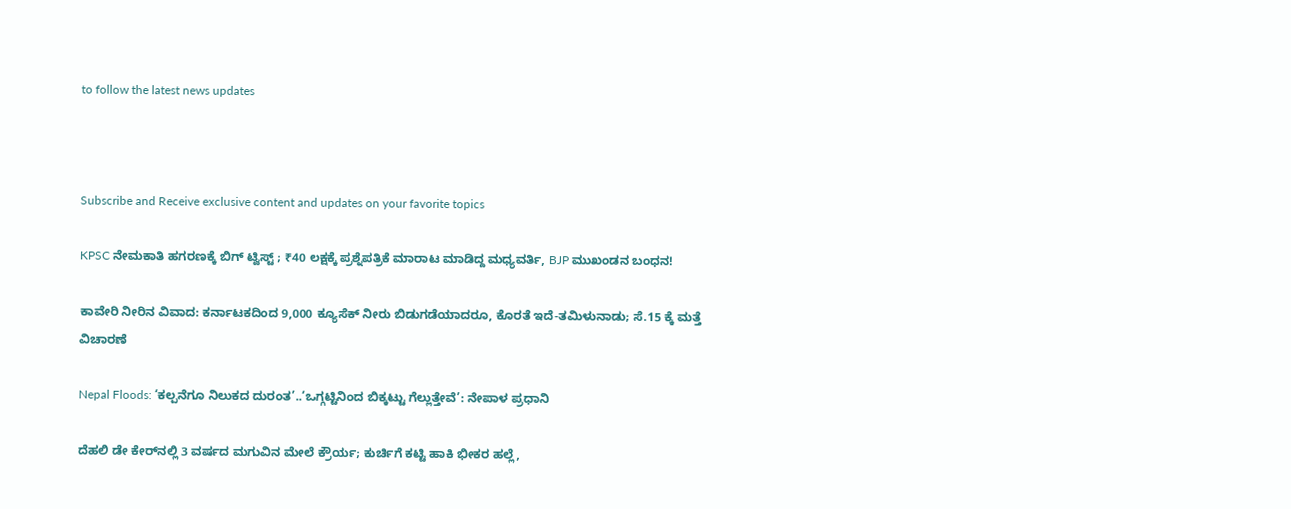to follow the latest news updates



Subscribe and Receive exclusive content and updates on your favorite topics

KPSC ನೇಮಕಾತಿ ಹಗರಣಕ್ಕೆ ಬಿಗ್‌ ಟ್ವಿಸ್ಟ್‌ ; ₹40 ಲಕ್ಷಕ್ಕೆ ಪ್ರಶ್ನೆಪತ್ರಿಕೆ ಮಾರಾಟ ಮಾಡಿದ್ದ ಮಧ್ಯವರ್ತಿ, BJP ಮುಖಂಡನ ಬಂಧನ!

ಕಾವೇರಿ ನೀರಿನ ವಿವಾದ: ಕರ್ನಾಟಕದಿಂದ 9,000 ಕ್ಯೂಸೆಕ್ ನೀರು ಬಿಡುಗಡೆಯಾದರೂ, ಕೊರತೆ ಇದೆ-ತಮಿಳುನಾಡು; ಸೆ.15 ಕ್ಕೆ ಮತ್ತೆ ವಿಚಾರಣೆ

Nepal Floods: ‘ಕಲ್ಪನೆಗೂ ನಿಲುಕದ ದುರಂತ’..‘ಒಗ್ಗಟ್ಟಿನಿಂದ ಬಿಕ್ಕಟ್ಟು ಗೆಲ್ಲುತ್ತೇವೆ’: ನೇಪಾಳ ಪ್ರಧಾನಿ

ದೆಹಲಿ ಡೇ ಕೇರ್‌ನಲ್ಲಿ 3 ವರ್ಷದ ಮಗುವಿನ ಮೇಲೆ ಕ್ರೌರ್ಯ; ಕುರ್ಚಿಗೆ ಕಟ್ಟಿ ಹಾಕಿ ಭೀಕರ ಹಲ್ಲೆ,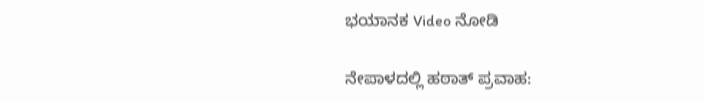ಭಯಾನಕ Video ನೋಡಿ

ನೇಪಾಳದಲ್ಲಿ ಹಠಾತ್ ಪ್ರವಾಹ: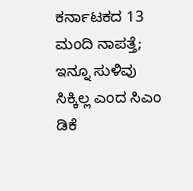ಕರ್ನಾಟಕದ 13 ಮಂದಿ ನಾಪತ್ತೆ; ಇನ್ನೂ ಸುಳಿವು ಸಿಕ್ಕಿಲ್ಲ ಎಂದ ಸಿಎಂ ಡಿಕೆ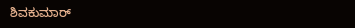ಶಿವಕುಮಾರ್